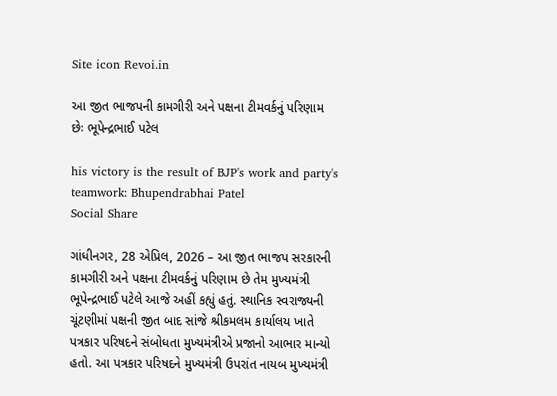Site icon Revoi.in

આ જીત ભાજપની કામગીરી અને પક્ષના ટીમવર્કનું પરિણામ છેઃ ભૂપેન્દ્રભાઈ પટેલ

his victory is the result of BJP's work and party's teamwork: Bhupendrabhai Patel
Social Share

ગાંધીનગર, 28 એપ્રિલ, 2026 – આ જીત ભાજપ સરકારની કામગીરી અને પક્ષના ટીમવર્કનું પરિણામ છે તેમ મુખ્યમંત્રી ભૂપેન્દ્રભાઈ પટેલે આજે અહીં કહ્યું હતું. સ્થાનિક સ્વરાજ્યની ચૂંટણીમાં પક્ષની જીત બાદ સાંજે શ્રીકમલમ કાર્યાલય ખાતે પત્રકાર પરિષદને સંબોધતા મુખ્યમંત્રીએ પ્રજાનો આભાર માન્યો હતો. આ પત્રકાર પરિષદને મુખ્યમંત્રી ઉપરાંત નાયબ મુખ્યમંત્રી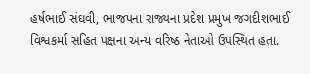હર્ષભાઈ સંઘવી, ભાજપના રાજ્યના પ્રદેશ પ્રમુખ જગદીશભાઈ વિશ્વકર્મા સહિત પક્ષના અન્ય વરિષ્ઠ નેતાઓ ઉપસ્થિત હતા.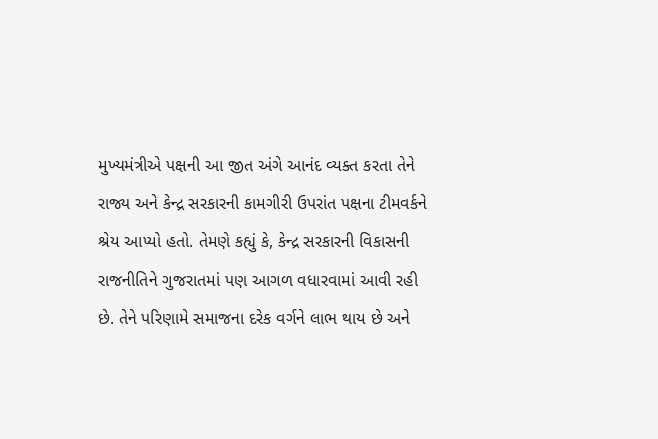મુખ્યમંત્રીએ પક્ષની આ જીત અંગે આનંદ વ્યક્ત કરતા તેને રાજ્ય અને કેન્દ્ર સરકારની કામગીરી ઉપરાંત પક્ષના ટીમવર્કને શ્રેય આપ્યો હતો. તેમણે કહ્યું કે, કેન્દ્ર સરકારની વિકાસની રાજનીતિને ગુજરાતમાં પણ આગળ વધારવામાં આવી રહી છે. તેને પરિણામે સમાજના દરેક વર્ગને લાભ થાય છે અને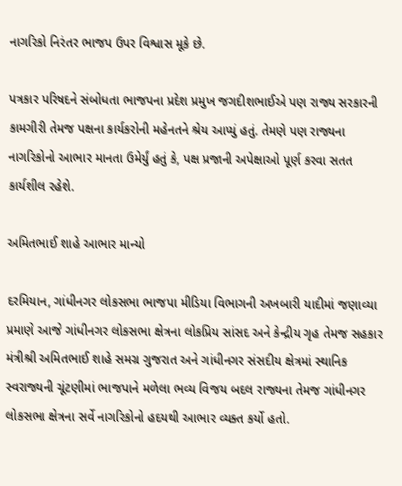નાગરિકો નિરંતર ભાજપ ઉપર વિશ્વાસ મૂકે છે.

પત્રકાર પરિષદને સંબોધતા ભાજપના પ્રદેશ પ્રમુખ જગદીશભાઈએ પણ રાજ્ય સરકારની કામગીરી તેમજ પક્ષના કાર્યકરોની મહેનતને શ્રેય આપ્યું હતું. તેમણે પણ રાજ્યના નાગરિકોનો આભાર માનતા ઉમેર્યું હતું કે, પક્ષ પ્રજાની અપેક્ષાઓ પૂર્ણ કરવા સતત કાર્યશીલ રહેશે.

અમિતભાઈ શાહે આભાર માન્યો

દરમિયાન, ગાંધીનગર લોકસભા ભાજપા મીડિયા વિભાગની અખબારી યાદીમાં જણાવ્યા પ્રમાણે આજે ગાંધીનગર લોકસભા ક્ષેત્રના લોકપ્રિય સાંસદ અને કેન્દ્રીય ગૃહ તેમજ સહકાર મંત્રીશ્રી અમિતભાઈ શાહે સમગ્ર ગુજરાત અને ગાંધીનગર સંસદીય ક્ષેત્રમાં સ્થાનિક સ્વરાજ્યની ચૂંટણીમાં ભાજપાને મળેલા ભવ્ય વિજય બદલ રાજ્યના તેમજ ગાંધીનગર લોકસભા ક્ષેત્રના સર્વે નાગરિકોનો હદયથી આભાર વ્યક્ત કર્યો હતો.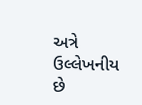અત્રે ઉલ્લેખનીય છે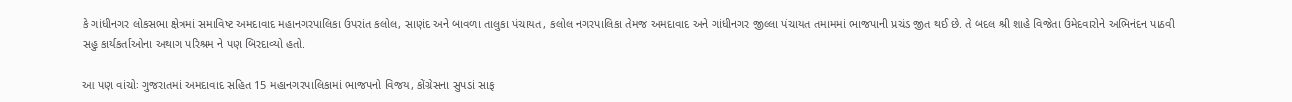કે ગાંધીનગર લોકસભા ક્ષેત્રમાં સમાવિષ્ટ અમદાવાદ મહાનગરપાલિકા ઉપરાંત કલોલ, સાણંદ અને બાવળા તાલુકા પંચાયત, કલોલ નગરપાલિકા તેમજ અમદાવાદ અને ગાંધીનગર જીલ્લા પંચાયત તમામમાં ભાજપાની પ્રચંડ જીત થઈ છે. તે બદલ શ્રી શાહે વિજેતા ઉમેદવારોને અભિનંદન પાઠવી સહુ કાર્યકર્તાઓના અથાગ પરિશ્રમ ને પણ બિરદાવ્યો હતો.

આ પણ વાંચોઃ ગુજરાતમાં અમદાવાદ સહિત 15 મહાનગરપાલિકામાં ભાજપનો વિજય, કોંગ્રેસના સુપડાં સાફ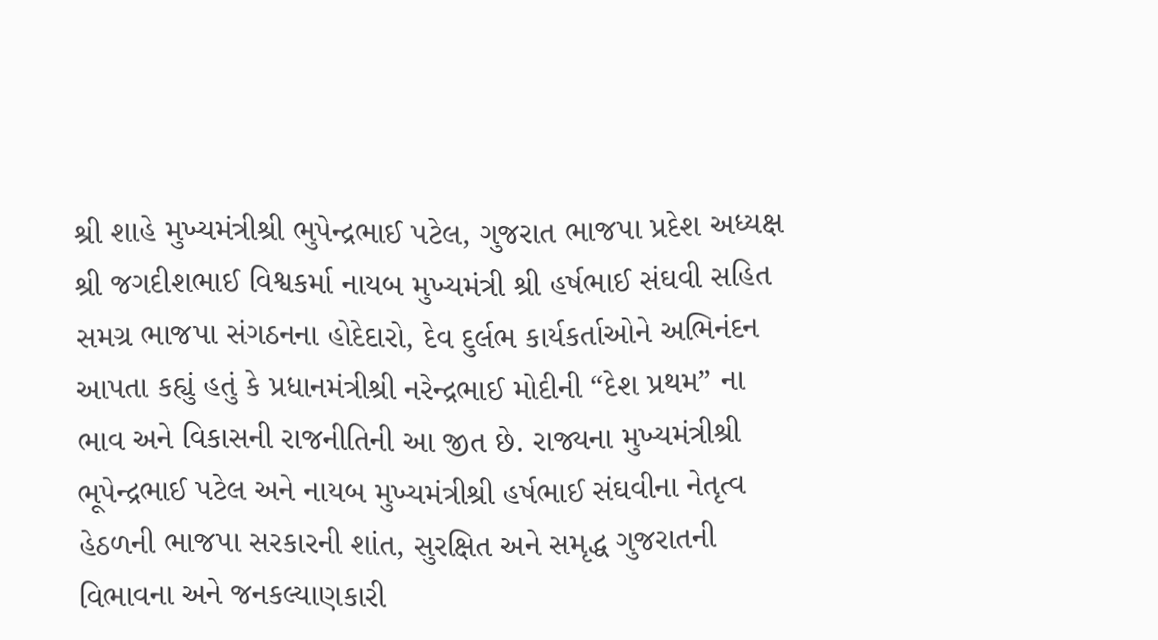શ્રી શાહે મુખ્યમંત્રીશ્રી ભુપેન્દ્રભાઈ પટેલ, ગુજરાત ભાજપા પ્રદેશ અધ્યક્ષ શ્રી જગદીશભાઈ વિશ્વકર્મા નાયબ મુખ્યમંત્રી શ્રી હર્ષભાઈ સંઘવી સહિત સમગ્ર ભાજપા સંગઠનના હોદેદારો, દેવ દુર્લભ કાર્યકર્તાઓને અભિનંદન આપતા કહ્યું હતું કે પ્રધાનમંત્રીશ્રી નરેન્દ્રભાઈ મોદીની “દેશ પ્રથમ” ના ભાવ અને વિકાસની રાજનીતિની આ જીત છે. રાજ્યના મુખ્યમંત્રીશ્રી ભૂપેન્દ્રભાઈ પટેલ અને નાયબ મુખ્યમંત્રીશ્રી હર્ષભાઈ સંઘવીના નેતૃત્વ હેઠળની ભાજપા સરકારની શાંત, સુરક્ષિત અને સમૃદ્ધ ગુજરાતની વિભાવના અને જનકલ્યાણકારી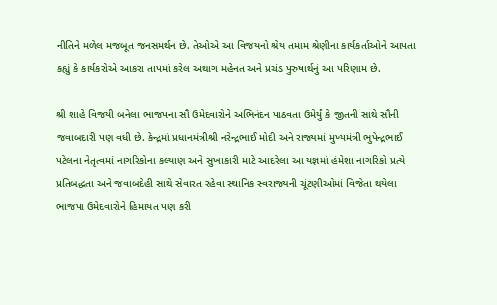નીતિને મળેલ મજબૂત જનસમર્થન છે. તેઓએ આ વિજયનો શ્રેય તમામ શ્રેણીના કાર્યકર્તાઓને આપતા કહ્યું કે કાર્યકરોએ આકરા તાપમાં કરેલ અથાગ મહેનત અને પ્રચંડ પુરુષાર્થનું આ પરિણામ છે.

શ્રી શાહે વિજયી બનેલા ભાજપના સૌ ઉમેદવારોને અભિનંદન પાઠવતા ઉમેર્યું કે જીતની સાથે સૌની જવાબદારી પણ વધી છે. કેન્દ્રમાં પ્રધાનમંત્રીશ્રી નરેન્દ્રભાઈ મોદી અને રાજ્યમાં મુખ્યમંત્રી ભુપેન્દ્રભાઈ પટેલના નેતૃત્વમાં નાગરિકોના કલ્યાણ અને સુખાકારી માટે આદરેલા આ યજ્ઞમાં હંમેશા નાગરિકો પ્રત્યે પ્રતિબદ્ધતા અને જવાબદેહી સાથે સેવારત રહેવા સ્થાનિક સ્વરાજ્યની ચૂંટણીઓમાં વિજેતા થયેલા ભાજપા ઉમેદવારોને હિમાયત પણ કરી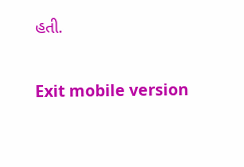હતી.

Exit mobile version